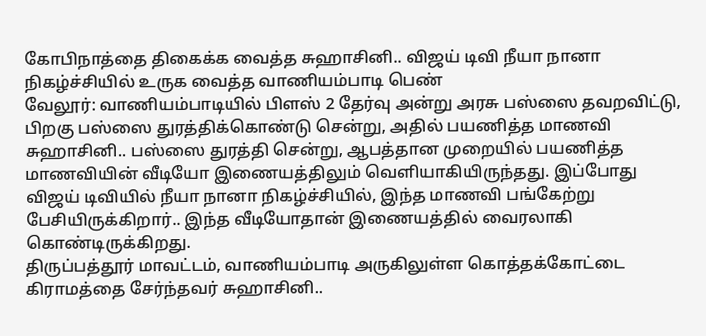கோபிநாத்தை திகைக்க வைத்த சுஹாசினி.. விஜய் டிவி நீயா நானா நிகழ்ச்சியில் உருக வைத்த வாணியம்பாடி பெண்
வேலூர்: வாணியம்பாடியில் பிளஸ் 2 தேர்வு அன்று அரசு பஸ்ஸை தவறவிட்டு, பிறகு பஸ்ஸை துரத்திக்கொண்டு சென்று, அதில் பயணித்த மாணவி சுஹாசினி.. பஸ்ஸை துரத்தி சென்று, ஆபத்தான முறையில் பயணித்த மாணவியின் வீடியோ இணையத்திலும் வெளியாகியிருந்தது. இப்போது விஜய் டிவியில் நீயா நானா நிகழ்ச்சியில், இந்த மாணவி பங்கேற்று பேசியிருக்கிறார்.. இந்த வீடியோதான் இணையத்தில் வைரலாகி கொண்டிருக்கிறது.
திருப்பத்தூர் மாவட்டம், வாணியம்பாடி அருகிலுள்ள கொத்தக்கோட்டை கிராமத்தை சேர்ந்தவர் சுஹாசினி..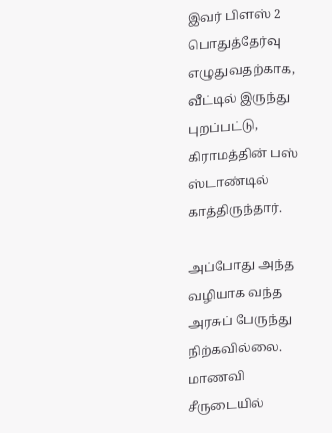இவர் பிளஸ் 2 பொதுத்தேர்வு எழுதுவதற்காக, வீட்டில் இருந்து புறப்பட்டு, கிராமத்தின் பஸ் ஸ்டாண்டில் காத்திருந்தார்.

அப்போது அந்த வழியாக வந்த அரசுப் பேருந்து நிற்கவில்லை. மாணவி சீருடையில்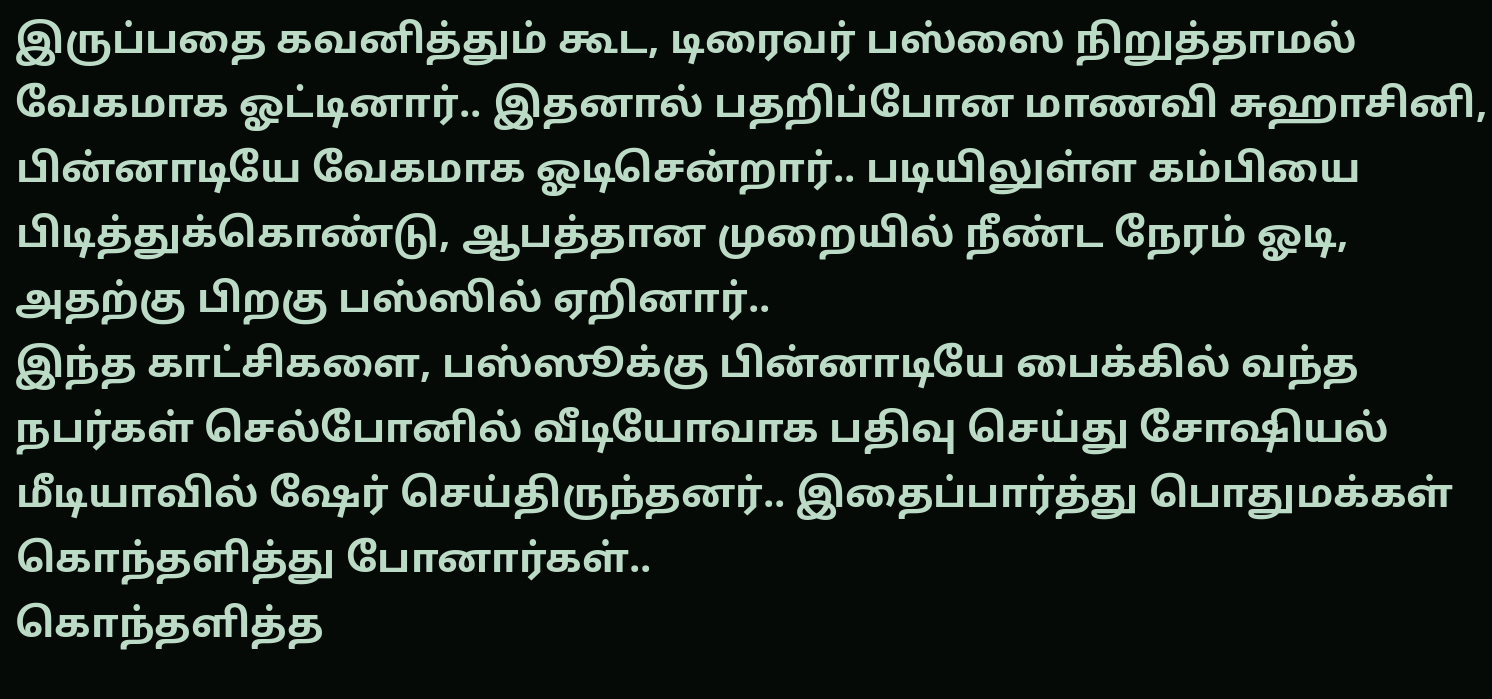இருப்பதை கவனித்தும் கூட, டிரைவர் பஸ்ஸை நிறுத்தாமல் வேகமாக ஓட்டினார்.. இதனால் பதறிப்போன மாணவி சுஹாசினி, பின்னாடியே வேகமாக ஓடிசென்றார்.. படியிலுள்ள கம்பியை பிடித்துக்கொண்டு, ஆபத்தான முறையில் நீண்ட நேரம் ஓடி, அதற்கு பிறகு பஸ்ஸில் ஏறினார்..
இந்த காட்சிகளை, பஸ்ஸூக்கு பின்னாடியே பைக்கில் வந்த நபர்கள் செல்போனில் வீடியோவாக பதிவு செய்து சோஷியல் மீடியாவில் ஷேர் செய்திருந்தனர்.. இதைப்பார்த்து பொதுமக்கள் கொந்தளித்து போனார்கள்..
கொந்தளித்த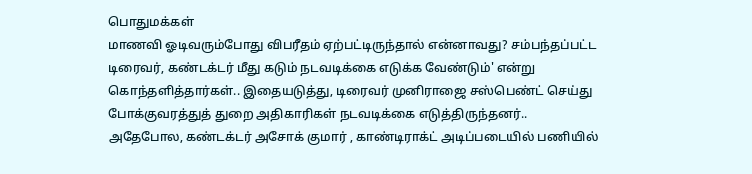பொதுமக்கள்
மாணவி ஓடிவரும்போது விபரீதம் ஏற்பட்டிருந்தால் என்னாவது? சம்பந்தப்பட்ட டிரைவர், கண்டக்டர் மீது கடும் நடவடிக்கை எடுக்க வேண்டும்' என்று கொந்தளித்தார்கள்.. இதையடுத்து, டிரைவர் முனிராஜை சஸ்பெண்ட் செய்து போக்குவரத்துத் துறை அதிகாரிகள் நடவடிக்கை எடுத்திருந்தனர்..
அதேபோல, கண்டக்டர் அசோக் குமார் , காண்டிராக்ட் அடிப்படையில் பணியில்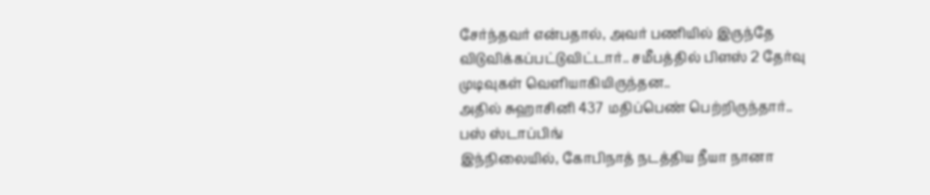சேர்ந்தவர் என்பதால், அவர் பணியில் இருந்தே விடுவிக்கப்பட்டுவிட்டார்.. சமீபத்தில் பிளஸ் 2 தேர்வு முடிவுகள் வெளியாகியிருந்தன..
அதில் சுஹாசினி 437 மதிப்பெண் பெற்றிருந்தார்..
பஸ் ஸ்டாப்பிங்
இந்நிலையில், கோபிநாத் நடத்திய நீயா நானா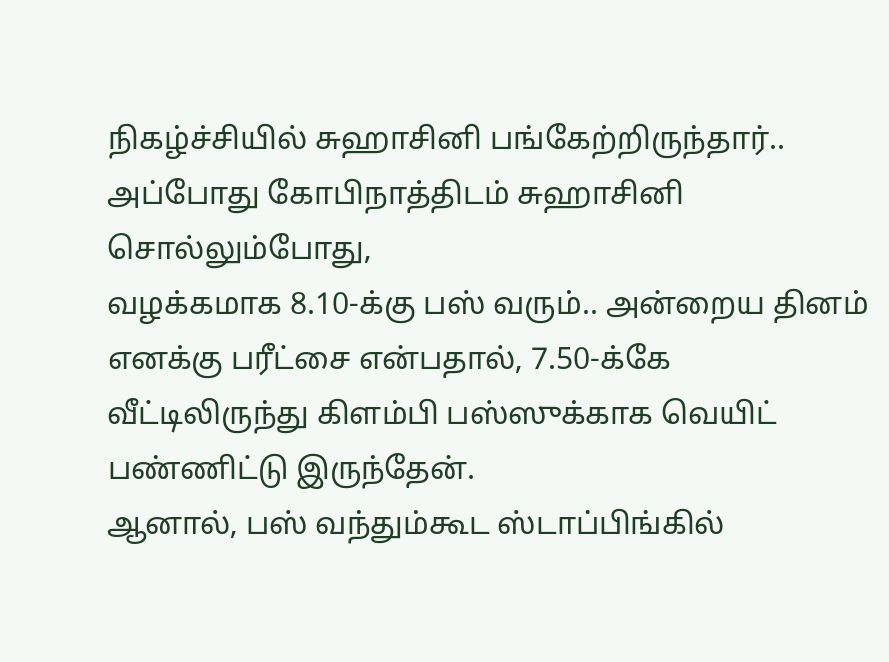நிகழ்ச்சியில் சுஹாசினி பங்கேற்றிருந்தார்.. அப்போது கோபிநாத்திடம் சுஹாசினி சொல்லும்போது,
வழக்கமாக 8.10-க்கு பஸ் வரும்.. அன்றைய தினம் எனக்கு பரீட்சை என்பதால், 7.50-க்கே வீட்டிலிருந்து கிளம்பி பஸ்ஸுக்காக வெயிட் பண்ணிட்டு இருந்தேன்.
ஆனால், பஸ் வந்தும்கூட ஸ்டாப்பிங்கில்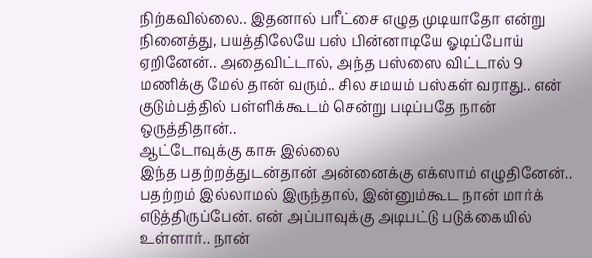நிற்கவில்லை.. இதனால் பரீட்சை எழுத முடியாதோ என்று நினைத்து, பயத்திலேயே பஸ் பின்னாடியே ஓடிப்போய் ஏறினேன்.. அதைவிட்டால், அந்த பஸ்ஸை விட்டால் 9 மணிக்கு மேல் தான் வரும்.. சில சமயம் பஸ்கள் வராது.. என் குடும்பத்தில் பள்ளிக்கூடம் சென்று படிப்பதே நான் ஒருத்திதான்..
ஆட்டோவுக்கு காசு இல்லை
இந்த பதற்றத்துடன்தான் அன்னைக்கு எக்ஸாம் எழுதினேன்.. பதற்றம் இல்லாமல் இருந்தால், இன்னும்கூட நான் மார்க் எடுத்திருப்பேன். என் அப்பாவுக்கு அடிபட்டு படுக்கையில் உள்ளார்.. நான்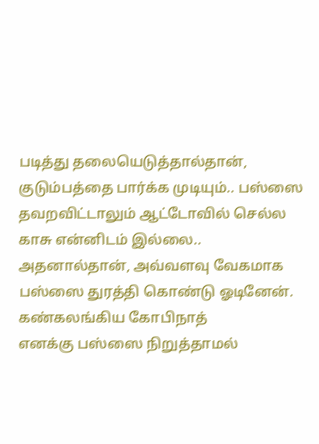படித்து தலையெடுத்தால்தான், குடும்பத்தை பார்க்க முடியும்.. பஸ்ஸை தவறவிட்டாலும் ஆட்டோவில் செல்ல காசு என்னிடம் இல்லை.. அதனால்தான், அவ்வளவு வேகமாக பஸ்ஸை துரத்தி கொண்டு ஓடினேன்.
கண்கலங்கிய கோபிநாத்
எனக்கு பஸ்ஸை நிறுத்தாமல்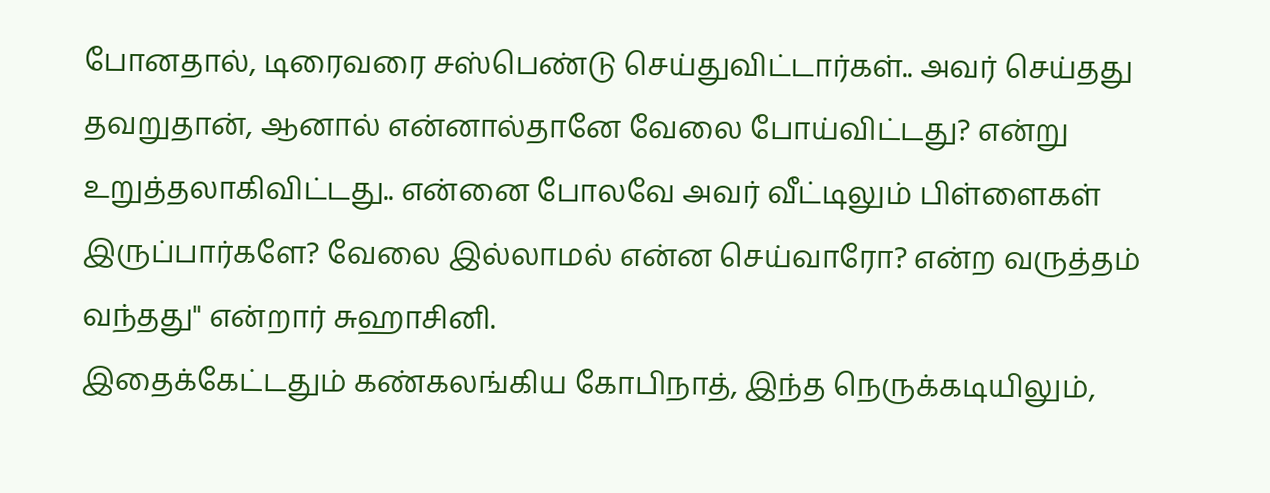போனதால், டிரைவரை சஸ்பெண்டு செய்துவிட்டார்கள்.. அவர் செய்தது தவறுதான், ஆனால் என்னால்தானே வேலை போய்விட்டது? என்று உறுத்தலாகிவிட்டது.. என்னை போலவே அவர் வீட்டிலும் பிள்ளைகள் இருப்பார்களே? வேலை இல்லாமல் என்ன செய்வாரோ? என்ற வருத்தம் வந்தது" என்றார் சுஹாசினி.
இதைக்கேட்டதும் கண்கலங்கிய கோபிநாத், இந்த நெருக்கடியிலும்,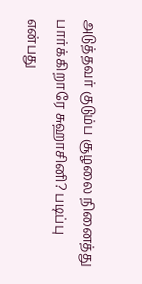அடுத்தவர் குடும்ப சூழலை நினைத்து பார்க்கிறாரே சுஹாசினி? படிப்பு என்பது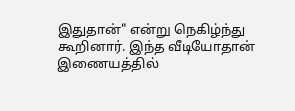இதுதான்" என்று நெகிழ்ந்து கூறினார். இந்த வீடியோதான் இணையத்தில்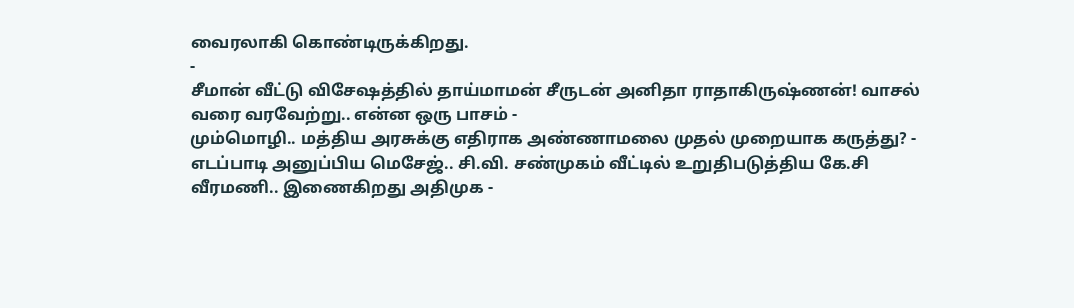வைரலாகி கொண்டிருக்கிறது.
-
சீமான் வீட்டு விசேஷத்தில் தாய்மாமன் சீருடன் அனிதா ராதாகிருஷ்ணன்! வாசல் வரை வரவேற்று.. என்ன ஒரு பாசம் -
மும்மொழி.. மத்திய அரசுக்கு எதிராக அண்ணாமலை முதல் முறையாக கருத்து? -
எடப்பாடி அனுப்பிய மெசேஜ்.. சி.வி. சண்முகம் வீட்டில் உறுதிபடுத்திய கே.சி வீரமணி.. இணைகிறது அதிமுக -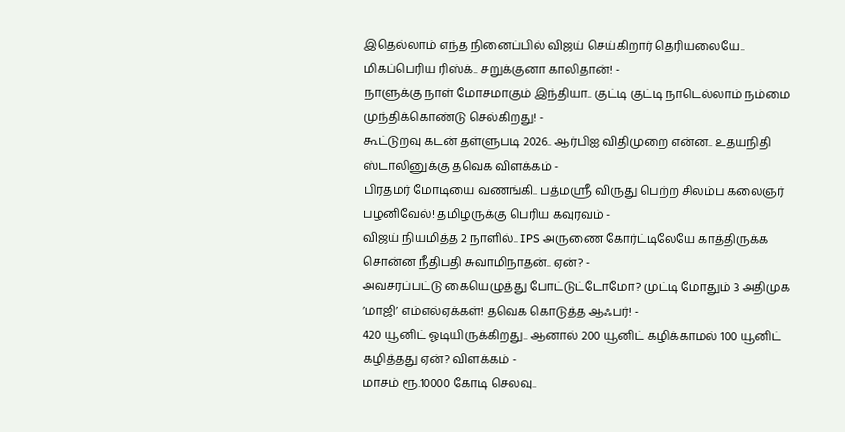இதெல்லாம் எந்த நினைப்பில் விஜய் செய்கிறார் தெரியலையே.. மிகப்பெரிய ரிஸ்க்.. சறுக்குனா காலிதான்! -
நாளுக்கு நாள் மோசமாகும் இந்தியா.. குட்டி குட்டி நாடெல்லாம் நம்மை முந்திக்கொண்டு செல்கிறது! -
கூட்டுறவு கடன் தள்ளுபடி 2026.. ஆர்பிஐ விதிமுறை என்ன.. உதயநிதி ஸ்டாலினுக்கு தவெக விளக்கம் -
பிரதமர் மோடியை வணங்கி.. பத்மஸ்ரீ விருது பெற்ற சிலம்ப கலைஞர் பழனிவேல்! தமிழருக்கு பெரிய கவுரவம் -
விஜய் நியமித்த 2 நாளில்.. IPS அருணை கோர்ட்டிலேயே காத்திருக்க சொன்ன நீதிபதி சுவாமிநாதன்.. ஏன்? -
அவசரப்பட்டு கையெழுத்து போட்டுட்டோமோ? முட்டி மோதும் 3 அதிமுக ’மாஜி’ எம்எல்ஏக்கள்! தவெக கொடுத்த ஆஃபர்! -
420 யூனிட் ஓடியிருக்கிறது.. ஆனால் 200 யூனிட் கழிக்காமல் 100 யூனிட் கழித்தது ஏன்? விளக்கம் -
மாசம் ரூ.10000 கோடி செலவு..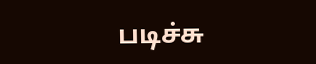படிச்சு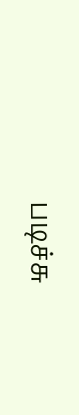படிச்சு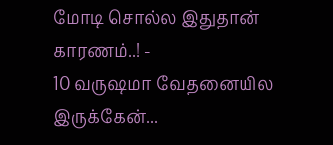மோடி சொல்ல இதுதான் காரணம்..! -
10 வருஷமா வேதனையில இருக்கேன்...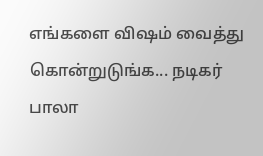எங்களை விஷம் வைத்து கொன்றுடுங்க... நடிகர் பாலா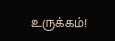உருக்கம்!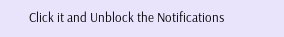Click it and Unblock the Notifications